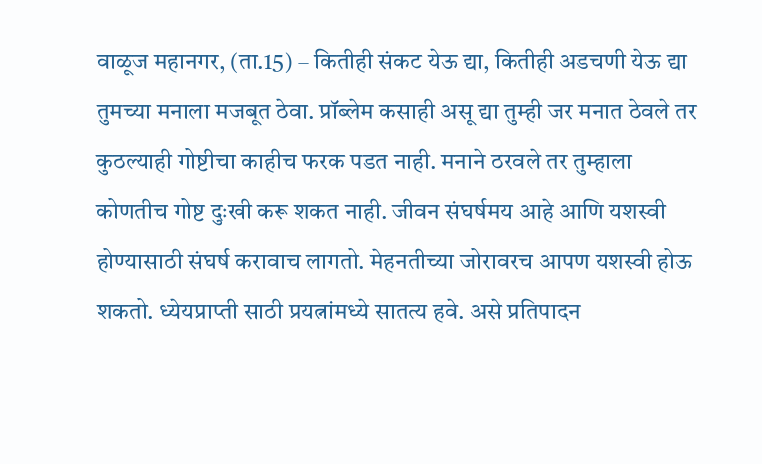वाळूज महानगर, (ता.15) – कितीही संकट येऊ द्या, कितीही अडचणी येऊ द्या तुमच्या मनाला मजबूत ठेवा. प्रॉब्लेम कसाही असू द्या तुम्ही जर मनात ठेवले तर कुठल्याही गोष्टीचा काहीच फरक पडत नाही. मनाने ठरवले तर तुम्हाला कोणतीच गोष्ट दुःखी करू शकत नाही. जीवन संघर्षमय आहे आणि यशस्वी होण्यासाठी संघर्ष करावाच लागतो. मेहनतीच्या जोरावरच आपण यशस्वी होऊ शकतो. ध्येयप्राप्ती साठी प्रयत्नांमध्ये सातत्य हवे. असे प्रतिपादन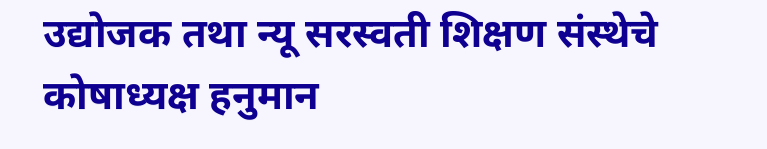उद्योजक तथा न्यू सरस्वती शिक्षण संस्थेचे कोषाध्यक्ष हनुमान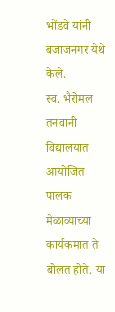भोंडवे यांनी बजाजनगर येथे केले.
स्व. भैरोमल तनवानी विद्यालयात आयोजित पालक मेळाव्याच्या कार्यकमात ते बोलत होते. या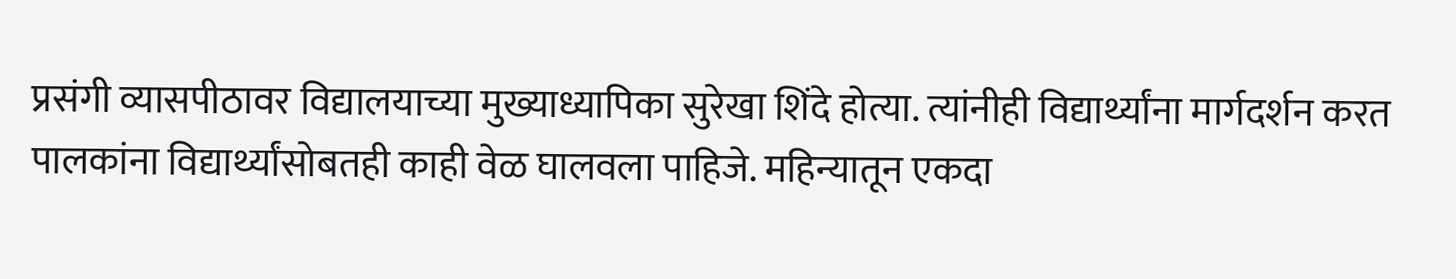प्रसंगी व्यासपीठावर विद्यालयाच्या मुख्याध्यापिका सुरेखा शिंदे होत्या. त्यांनीही विद्यार्थ्यांना मार्गदर्शन करत पालकांना विद्यार्थ्यांसोबतही काही वेळ घालवला पाहिजे. महिन्यातून एकदा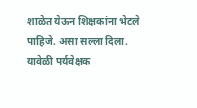शाळेत येऊन शिक्षकांना भेटले पाहिजे. असा सल्ला दिला. यावेळी पर्यवेक्षक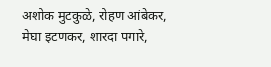अशोक मुटकुळे, रोहण आंबेकर, मेघा इटणकर, शारदा पगारे,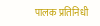पालक प्रतिनिधी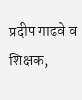प्रदीप गाढवे व शिक्षक,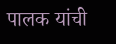पालक यांची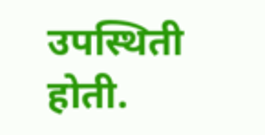उपस्थिती होती.